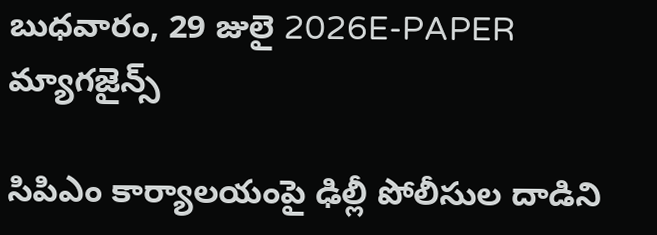బుధవారం, 29 జులై 2026E-PAPER
మ్యాగజైన్స్

సిపిఎం కార్యాలయంపై ఢిల్లీ పోలీసుల దాడిని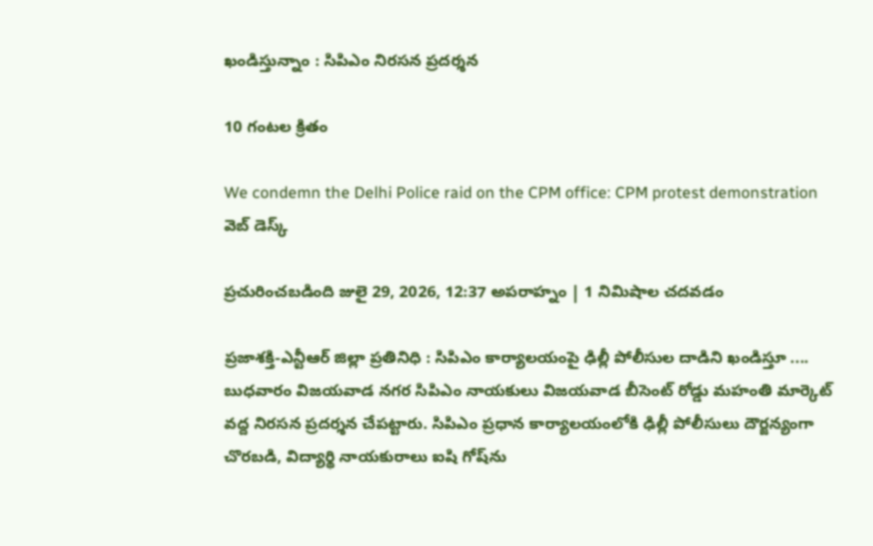ఖండిస్తున్నాం : సిపిఎం నిరసన ప్రదర్శన

10 గంటల క్రితం

We condemn the Delhi Police raid on the CPM office: CPM protest demonstration
వెబ్ డెస్క్

ప్రచురించబడింది జులై 29, 2026, 12:37 అపరాహ్నం | 1 నిమిషాల చదవడం

ప్రజాశక్తి-ఎన్టీఆర్ జిల్లా ప్రతినిధి : సిపిఎం కార్యాలయంపై ఢిల్లీ పోలీసుల దాడిని ఖండిస్తూ .... బుధవారం విజయవాడ నగర సిపిఎం నాయకులు విజయవాడ బీసెంట్ రోడ్డు మహంతి మార్కెట్ వద్ద నిరసన ప్రదర్శన చేపట్టారు. సిపిఎం ప్రధాన కార్యాలయంలోకి ఢిల్లీ పోలీసులు దౌర్జన్యంగా చొరబడి, విద్యార్థి నాయకురాలు ఐషి గోష్‌ను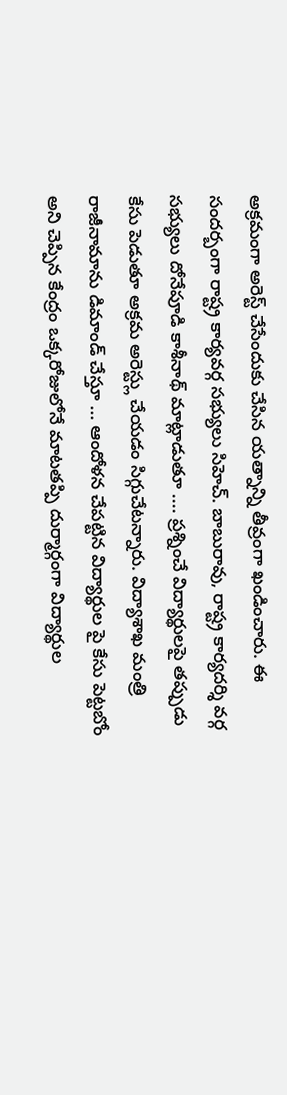అక్రమంగా అరెస్ట్ చేసేందుకు చేసిన యత్నాన్ని తీవ్రంగా ఖండించారు. ఈ సందర్బంగా రాష్ట్ర కార్యవర్గ సభ్యులు సిహెచ్. బాబురావు, రాష్ట్ర కార్యదర్శి వర్గ సభ్యులు దోనేపూడి కాశీనాథ్ మాట్లాడుతూ .... ప్రశ్నించే విద్యార్థులపై తప్పుడు కేసు పెడుతూ అక్రమ అరెస్ట్లు చేయడం సిగ్గుచేటన్నారు. విద్యాశాఖ మంత్రి రాజీనామాను డిమాండ్ చేస్తూ ... ఆందోళన చేపట్టిన విద్యార్థుల పై కేసు పెట్టబోం అని చెప్పిన కేంద్రం ఒక్కరోజులోనే మాటతప్పి దుర్మార్గంగా విద్యార్థుల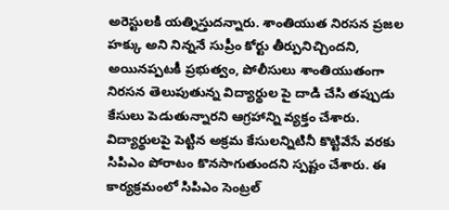అరెస్టులకి యత్నిస్తుదన్నారు. శాంతియుత నిరసన ప్రజల హక్కు అని నిన్ననే సుప్రీం కోర్టు తీర్పునిచ్చిందని, అయినప్పటకీ ప్రభుత్వం, పోలీసులు శాంతియుతంగా నిరసన తెలుపుతున్న విద్యార్థుల పై దాడి చేసి తప్పుడు కేసులు పెడుతున్నారని ఆగ్రహాన్ని వ్యక్తం చేశారు. విద్యార్థులపై పెట్టిన అక్రమ కేసులన్నిటినీ కొట్టివేసే వరకు సిపిఎం పోరాటం కొనసాగుతుందని స్పష్టం చేశారు. ఈ కార్యక్రమంలో సిపిఎం సెంట్రల్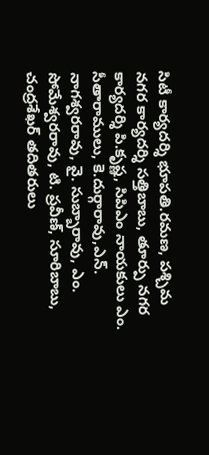సిటీ కార్యదర్శి భూపతి.రమణ, పశ్చిమ నగర కార్యదర్శి సత్తిబాబు, తూర్పు నగర కార్యదర్శి పి.కృష్ణ, సిపిఎం నాయకులు ఎం. సీతారాములు, కె.దుర్గారావు,ఎన్. నాగశ్వరరావు, వై. సుబ్బారావు, ఎం. సోమేశ్వరరావు, టి. ప్రవీణ్, సూరిబాబు, చంద్రశేఖర్ తదితరులు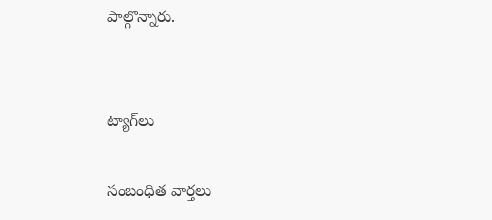పాల్గొన్నారు.


ట్యాగ్‌లు

సంబంధిత వార్తలు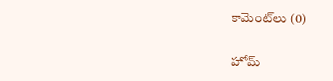కామెంట్‌లు (0)

హోమ్